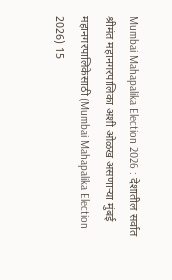Mumbai Mahapalika Election 2026 : देशातील सर्वात श्रीमंत महानगरपालिका अशी ओळख असणाऱ्या मुंबई महानगरपालिकेसाठी (Mumbai Mahapalika Election 2026) 15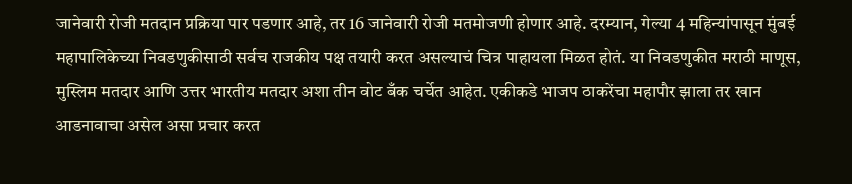जानेवारी रोजी मतदान प्रक्रिया पार पडणार आहे, तर 16 जानेवारी रोजी मतमोजणी होणार आहे. दरम्यान, गेल्या 4 महिन्यांपासून मुंबई महापालिकेच्या निवडणुकीसाठी सर्वच राजकीय पक्ष तयारी करत असल्याचं चित्र पाहायला मिळत होतं. या निवडणुकीत मराठी माणूस, मुस्लिम मतदार आणि उत्तर भारतीय मतदार अशा तीन वोट बँक चर्चेत आहेत. एकीकडे भाजप ठाकरेंचा महापौर झाला तर खान आडनावाचा असेल असा प्रचार करत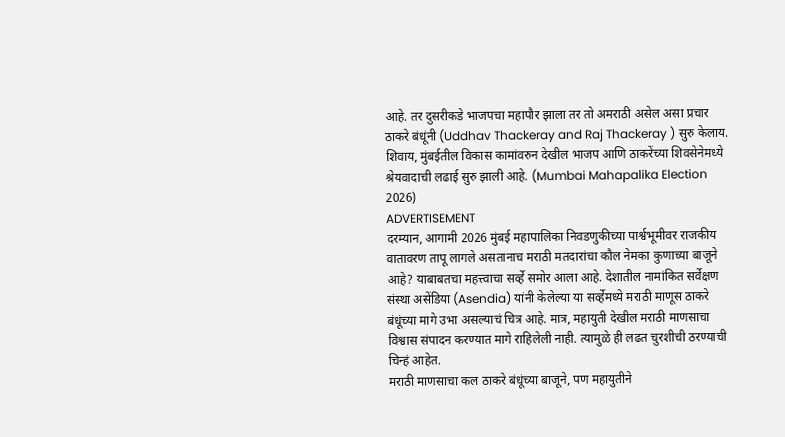आहे. तर दुसरीकडे भाजपचा महापौर झाला तर तो अमराठी असेल असा प्रचार ठाकरे बंधूंनी (Uddhav Thackeray and Raj Thackeray ) सुरु केलाय. शिवाय, मुंबईतील विकास कामांवरुन देखील भाजप आणि ठाकरेंच्या शिवसेनेमध्ये श्रेयवादाची लढाई सुरु झाली आहे. (Mumbai Mahapalika Election 2026)
ADVERTISEMENT
दरम्यान, आगामी 2026 मुंबई महापालिका निवडणुकीच्या पार्श्वभूमीवर राजकीय वातावरण तापू लागले असतानाच मराठी मतदारांचा कौल नेमका कुणाच्या बाजूने आहे? याबाबतचा महत्त्वाचा सर्व्हे समोर आला आहे. देशातील नामांकित सर्वेक्षण संस्था असेंडिया (Asendia) यांनी केलेल्या या सर्व्हेमध्ये मराठी माणूस ठाकरे बंधूंच्या मागे उभा असल्याचं चित्र आहे. मात्र, महायुती देखील मराठी माणसाचा विश्वास संपादन करण्यात मागे राहिलेली नाही. त्यामुळे ही लढत चुरशीची ठरण्याची चिन्हं आहेत.
मराठी माणसाचा कल ठाकरे बंधूंच्या बाजूने, पण महायुतीने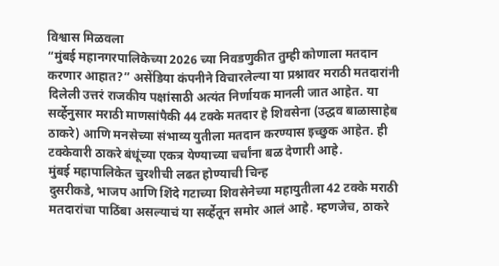विश्वास मिळवला
“मुंबई महानगरपालिकेच्या 2026 च्या निवडणुकीत तुम्ही कोणाला मतदान करणार आहात?” असेंडिया कंपनीने विचारलेल्या या प्रश्नावर मराठी मतदारांनी दिलेली उत्तरं राजकीय पक्षांसाठी अत्यंत निर्णायक मानली जात आहेत. या सर्व्हेनुसार मराठी माणसांपैकी 44 टक्के मतदार हे शिवसेना (उद्धव बाळासाहेब ठाकरे) आणि मनसेच्या संभाव्य युतीला मतदान करण्यास इच्छुक आहेत. ही टक्केवारी ठाकरे बंधूंच्या एकत्र येण्याच्या चर्चांना बळ देणारी आहे.
मुंबई महापालिकेत चुरशीची लढत होण्याची चिन्ह
दुसरीकडे, भाजप आणि शिंदे गटाच्या शिवसेनेच्या महायुतीला 42 टक्के मराठी मतदारांचा पाठिंबा असल्याचं या सर्व्हेतून समोर आलं आहे. म्हणजेच, ठाकरे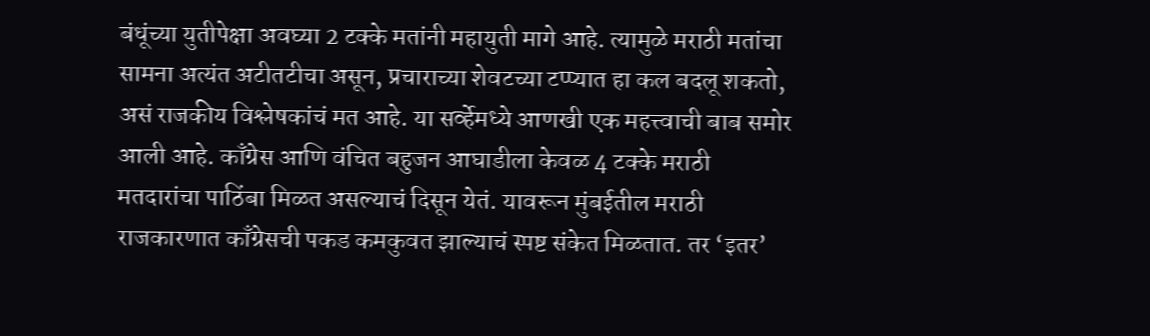बंधूंच्या युतीपेक्षा अवघ्या 2 टक्के मतांनी महायुती मागे आहे. त्यामुळे मराठी मतांचा सामना अत्यंत अटीतटीचा असून, प्रचाराच्या शेवटच्या टप्प्यात हा कल बदलू शकतो, असं राजकीय विश्लेषकांचं मत आहे. या सर्व्हेमध्ये आणखी एक महत्त्वाची बाब समोर आली आहे. काँग्रेस आणि वंचित बहुजन आघाडीला केवळ 4 टक्के मराठी मतदारांचा पाठिंबा मिळत असल्याचं दिसून येतं. यावरून मुंबईतील मराठी राजकारणात काँग्रेसची पकड कमकुवत झाल्याचं स्पष्ट संकेत मिळतात. तर ‘इतर’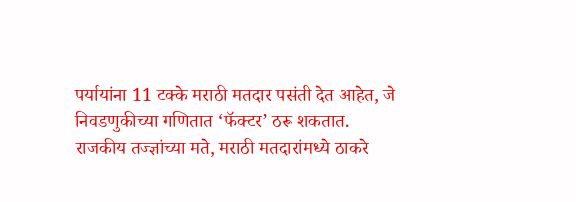पर्यायांना 11 टक्के मराठी मतदार पसंती देत आहेत, जे निवडणुकीच्या गणितात ‘फॅक्टर’ ठरू शकतात.
राजकीय तज्ज्ञांच्या मते, मराठी मतदारांमध्ये ठाकरे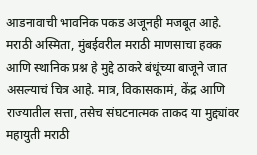आडनावाची भावनिक पकड अजूनही मजबूत आहे. मराठी अस्मिता, मुंबईवरील मराठी माणसाचा हक्क आणि स्थानिक प्रश्न हे मुद्दे ठाकरे बंधूंच्या बाजूने जात असल्याचं चित्र आहे. मात्र, विकासकामं, केंद्र आणि राज्यातील सत्ता, तसेच संघटनात्मक ताकद या मुद्द्यांवर महायुती मराठी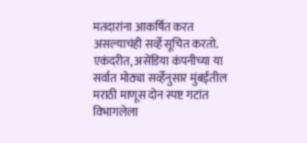मतदारांना आकर्षित करत असल्याचंही सर्व्हे सूचित करतो.
एकंदरीत, असेंडिया कंपनीच्या या सर्वात मोठ्या सर्व्हेनुसार मुंबईतील मराठी माणूस दोन स्पष्ट गटांत विभागलेला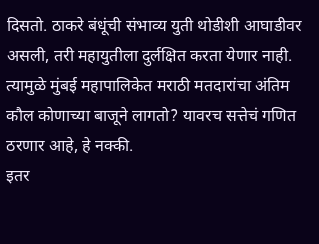दिसतो. ठाकरे बंधूंची संभाव्य युती थोडीशी आघाडीवर असली, तरी महायुतीला दुर्लक्षित करता येणार नाही. त्यामुळे मुंबई महापालिकेत मराठी मतदारांचा अंतिम कौल कोणाच्या बाजूने लागतो? यावरच सत्तेचं गणित ठरणार आहे, हे नक्की.
इतर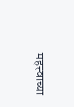महत्त्वाच्या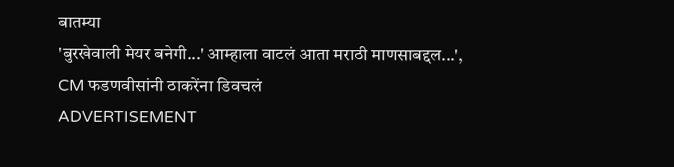बातम्या
'बुरखेवाली मेयर बनेगी...' आम्हाला वाटलं आता मराठी माणसाबद्दल...', CM फडणवीसांनी ठाकरेंना डिवचलं
ADVERTISEMENT